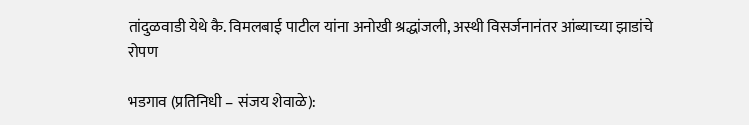तांदुळवाडी येथे कै. विमलबाई पाटील यांना अनोखी श्रद्धांजली, अस्थी विसर्जनानंतर आंब्याच्या झाडांचे रोपण

भडगाव (प्रतिनिधी – संजय शेवाळे):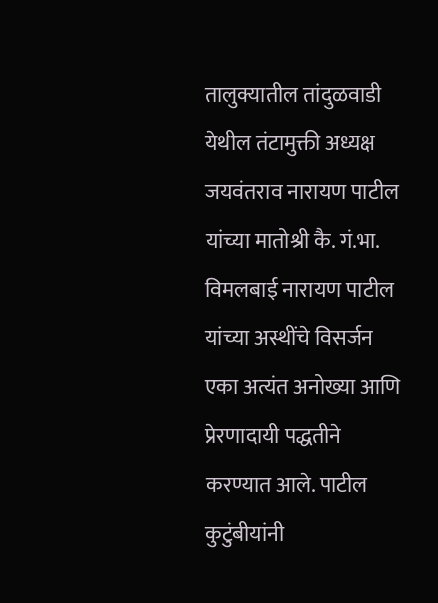तालुक्यातील तांदुळवाडी येथील तंटामुक्ती अध्यक्ष जयवंतराव नारायण पाटील यांच्या मातोश्री कै. गं.भा. विमलबाई नारायण पाटील यांच्या अस्थींचे विसर्जन एका अत्यंत अनोख्या आणि प्रेरणादायी पद्धतीने करण्यात आले. पाटील कुटुंबीयांनी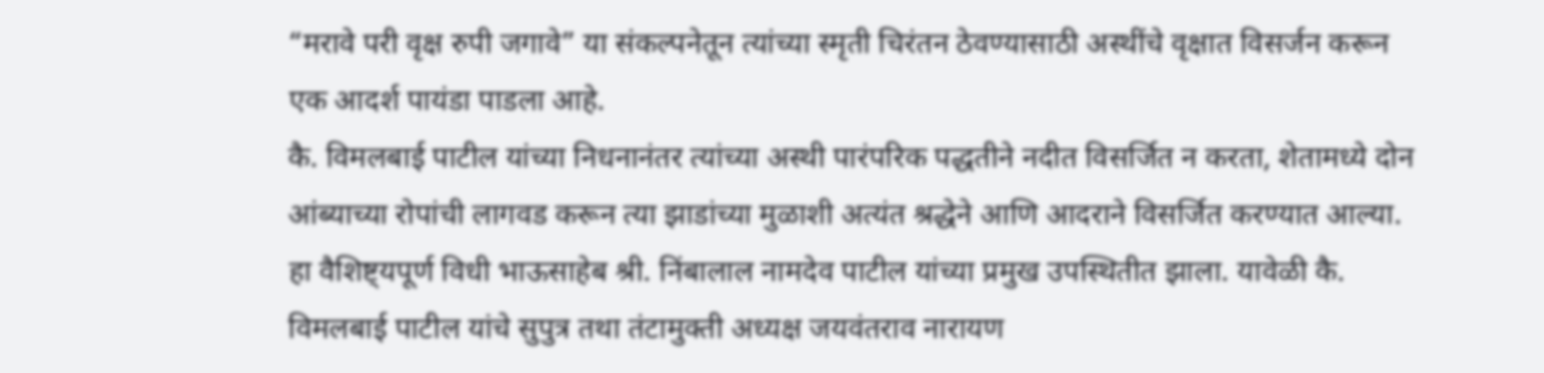“मरावे परी वृक्ष रुपी जगावे” या संकल्पनेतून त्यांच्या स्मृती चिरंतन ठेवण्यासाठी अस्थींचे वृक्षात विसर्जन करून एक आदर्श पायंडा पाडला आहे.
कै. विमलबाई पाटील यांच्या निधनानंतर त्यांच्या अस्थी पारंपरिक पद्धतीने नदीत विसर्जित न करता, शेतामध्ये दोन आंब्याच्या रोपांची लागवड करून त्या झाडांच्या मुळाशी अत्यंत श्रद्धेने आणि आदराने विसर्जित करण्यात आल्या. हा वैशिष्ट्यपूर्ण विधी भाऊसाहेब श्री. निंबालाल नामदेव पाटील यांच्या प्रमुख उपस्थितीत झाला. यावेळी कै. विमलबाई पाटील यांचे सुपुत्र तथा तंटामुक्ती अध्यक्ष जयवंतराव नारायण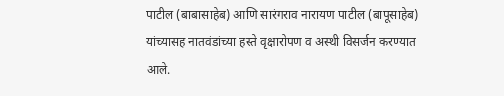पाटील (बाबासाहेब) आणि सारंगराव नारायण पाटील (बापूसाहेब) यांच्यासह नातवंडांच्या हस्ते वृक्षारोपण व अस्थी विसर्जन करण्यात आले.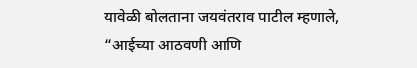यावेळी बोलताना जयवंतराव पाटील म्हणाले, “आईच्या आठवणी आणि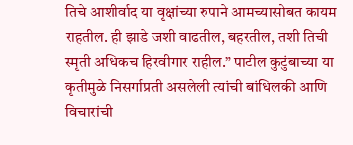तिचे आशीर्वाद या वृक्षांच्या रुपाने आमच्यासोबत कायम राहतील. ही झाडे जशी वाढतील, बहरतील, तशी तिची स्मृती अधिकच हिरवीगार राहील.” पाटील कुटुंबाच्या या कृतीमुळे निसर्गाप्रती असलेली त्यांची बांधिलकी आणि विचारांची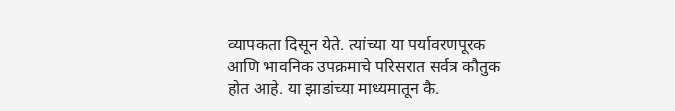व्यापकता दिसून येते. त्यांच्या या पर्यावरणपूरक आणि भावनिक उपक्रमाचे परिसरात सर्वत्र कौतुक होत आहे. या झाडांच्या माध्यमातून कै.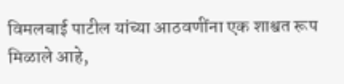विमलबाई पाटील यांच्या आठवणींना एक शाश्वत रूप मिळाले आहे,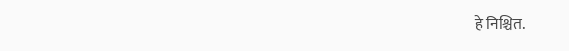हे निश्चित.